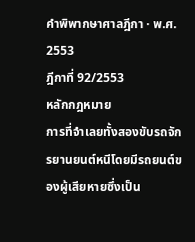คำพิพากษาศาลฎีกา · พ.ศ. 2553
ฎีกาที่ 92/2553
หลักกฎหมาย
การที่จำเลยทั้งสองขับรถจักรยานยนต์หนีโดยมีรถยนต์ของผู้เสียหายซึ่งเป็น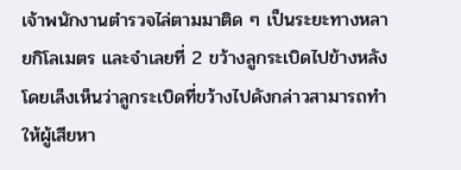เจ้าพนักงานตำรวจไล่ตามมาติด ๆ เป็นระยะทางหลายกิโลเมตร และจำเลยที่ 2 ขว้างลูกระเบิดไปข้างหลังโดยเล็งเห็นว่าลูกระเบิดที่ขว้างไปดังกล่าวสามารถทำให้ผู้เสียหา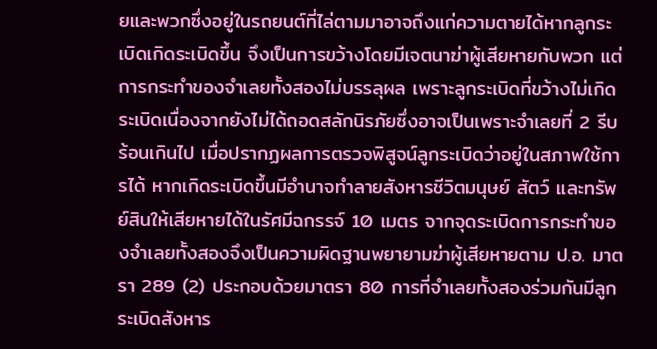ยและพวกซึ่งอยู่ในรถยนต์ที่ไล่ตามมาอาจถึงแก่ความตายได้หากลูกระเบิดเกิดระเบิดขึ้น จึงเป็นการขว้างโดยมีเจตนาฆ่าผู้เสียหายกับพวก แต่การกระทำของจำเลยทั้งสองไม่บรรลุผล เพราะลูกระเบิดที่ขว้างไม่เกิดระเบิดเนื่องจากยังไม่ได้ถอดสลักนิรภัยซึ่งอาจเป็นเพราะจำเลยที่ 2 รีบร้อนเกินไป เมื่อปรากฏผลการตรวจพิสูจน์ลูกระเบิดว่าอยู่ในสภาพใช้การได้ หากเกิดระเบิดขึ้นมีอำนาจทำลายสังหารชีวิตมนุษย์ สัตว์ และทรัพย์สินให้เสียหายได้ในรัศมีฉกรรจ์ 10 เมตร จากจุดระเบิดการกระทำของจำเลยทั้งสองจึงเป็นความผิดฐานพยายามฆ่าผู้เสียหายตาม ป.อ. มาตรา 289 (2) ประกอบด้วยมาตรา 80 การที่จำเลยทั้งสองร่วมกันมีลูกระเบิดสังหาร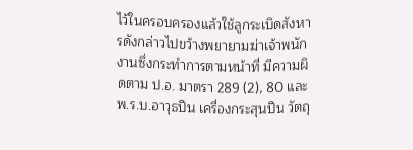ไว้ในครอบครองแล้วใช้ลูกระเบิดสังหารดังกล่าวไปขว้างพยายามฆ่าเจ้าพนักงานซึ่งกระทำการตามหน้าที่ มีความผิดตาม ป.อ. มาตรา 289 (2), 80 และ พ.ร.บ.อาวุธปืน เครื่องกระสุนปืน วัตถุ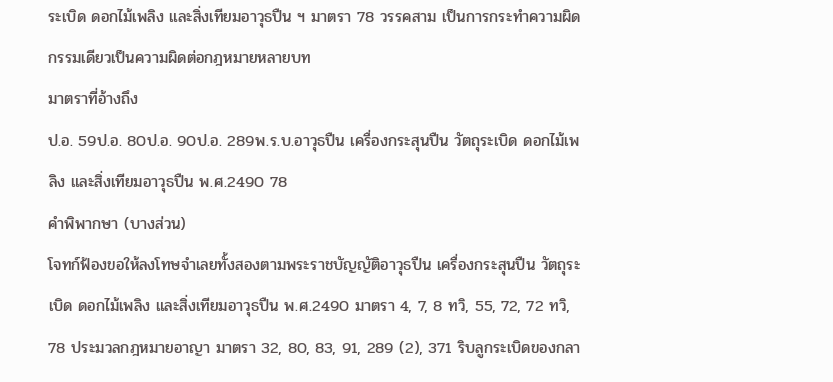ระเบิด ดอกไม้เพลิง และสิ่งเทียมอาวุธปืน ฯ มาตรา 78 วรรคสาม เป็นการกระทำความผิดกรรมเดียวเป็นความผิดต่อกฎหมายหลายบท
มาตราที่อ้างถึง
ป.อ. 59ป.อ. 80ป.อ. 90ป.อ. 289พ.ร.บ.อาวุธปืน เครื่องกระสุนปืน วัตถุระเบิด ดอกไม้เพลิง และสิ่งเทียมอาวุธปืน พ.ศ.2490 78
คำพิพากษา (บางส่วน)
โจทก์ฟ้องขอให้ลงโทษจำเลยทั้งสองตามพระราชบัญญัติอาวุธปืน เครื่องกระสุนปืน วัตถุระเบิด ดอกไม้เพลิง และสิ่งเทียมอาวุธปืน พ.ศ.2490 มาตรา 4, 7, 8 ทวิ, 55, 72, 72 ทวิ, 78 ประมวลกฎหมายอาญา มาตรา 32, 80, 83, 91, 289 (2), 371 ริบลูกระเบิดของกลา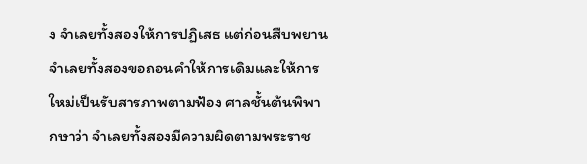ง จำเลยทั้งสองให้การปฏิเสธ แต่ก่อนสืบพยานจำเลยทั้งสองขอถอนคำให้การเดิมและให้การใหม่เป็นรับสารภาพตามฟ้อง ศาลชั้นต้นพิพากษาว่า จำเลยทั้งสองมีความผิดตามพระราช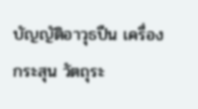บัญญัติอาวุธปืน เครื่องกระสุน วัตถุระ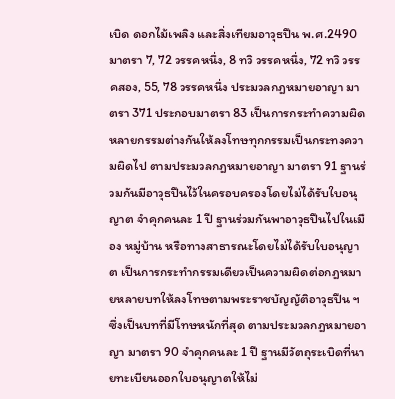เบิด ดอกไม้เพลิง และสิ่งเทียมอาวุธปืน พ.ศ.2490 มาตรา 7, 72 วรรคหนึ่ง, 8 ทวิ วรรคหนึ่ง, 72 ทวิ วรรคสอง, 55, 78 วรรคหนึ่ง ประมวลกฎหมายอาญา มาตรา 371 ประกอบมาตรา 83 เป็นการกระทำความผิดหลายกรรมต่างกันให้ลงโทษทุกกรรมเป็นกระทงความผิดไป ตามประมวลกฎหมายอาญา มาตรา 91 ฐานร่วมกันมีอาวุธปืนไว้ในครอบครองโดยไม่ได้รับใบอนุญาต จำคุกคนละ 1 ปี ฐานร่วมกันพาอาวุธปืนไปในเมือง หมู่บ้าน หรือทางสาธารณะโดยไม่ได้รับใบอนุญาต เป็นการกระทำกรรมเดียวเป็นความผิดต่อกฎหมายหลายบทให้ลงโทษตามพระราชบัญญัติอาวุธปืน ฯ ซึ่งเป็นบทที่มีโทษหนักที่สุด ตามประมวลกฎหมายอาญา มาตรา 90 จำคุกคนละ 1 ปี ฐานมีวัตถุระเบิดที่นายทะเบียนออกใบอนุญาตให้ไม่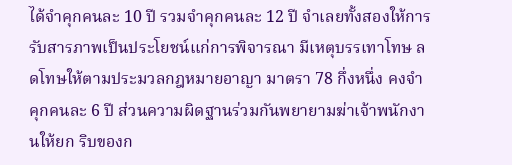ได้จำคุกคนละ 10 ปี รวมจำคุกคนละ 12 ปี จำเลยทั้งสองให้การรับสารภาพเป็นประโยชน์แก่การพิจารณา มีเหตุบรรเทาโทษ ลดโทษให้ตามประมวลกฎหมายอาญา มาตรา 78 กึ่งหนึ่ง คงจำคุกคนละ 6 ปี ส่วนความผิดฐานร่วมกันพยายามฆ่าเจ้าพนักงานให้ยก ริบของก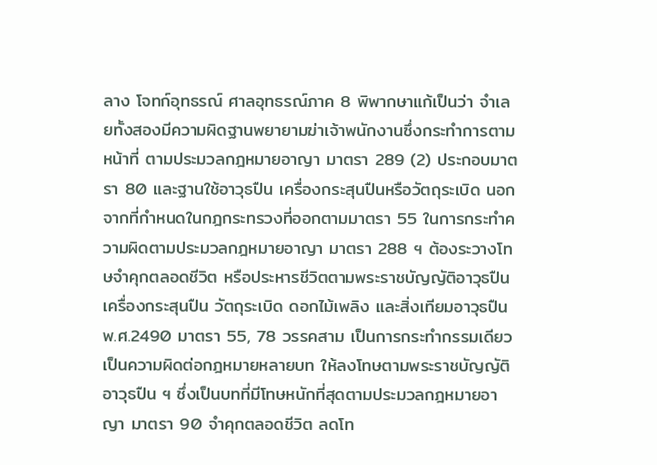ลาง โจทก์อุทธรณ์ ศาลอุทธรณ์ภาค 8 พิพากษาแก้เป็นว่า จำเลยทั้งสองมีความผิดฐานพยายามฆ่าเจ้าพนักงานซึ่งกระทำการตามหน้าที่ ตามประมวลกฎหมายอาญา มาตรา 289 (2) ประกอบมาตรา 80 และฐานใช้อาวุธปืน เครื่องกระสุนปืนหรือวัตถุระเบิด นอกจากที่กำหนดในกฎกระทรวงที่ออกตามมาตรา 55 ในการกระทำความผิดตามประมวลกฎหมายอาญา มาตรา 288 ฯ ต้องระวางโทษจำคุกตลอดชีวิต หรือประหารชีวิตตามพระราชบัญญัติอาวุธปืน เครื่องกระสุนปืน วัตถุระเบิด ดอกไม้เพลิง และสิ่งเทียมอาวุธปืน พ.ศ.2490 มาตรา 55, 78 วรรคสาม เป็นการกระทำกรรมเดียวเป็นความผิดต่อกฎหมายหลายบท ให้ลงโทษตามพระราชบัญญัติอาวุธปืน ฯ ซึ่งเป็นบทที่มีโทษหนักที่สุดตามประมวลกฎหมายอาญา มาตรา 90 จำคุกตลอดชีวิต ลดโท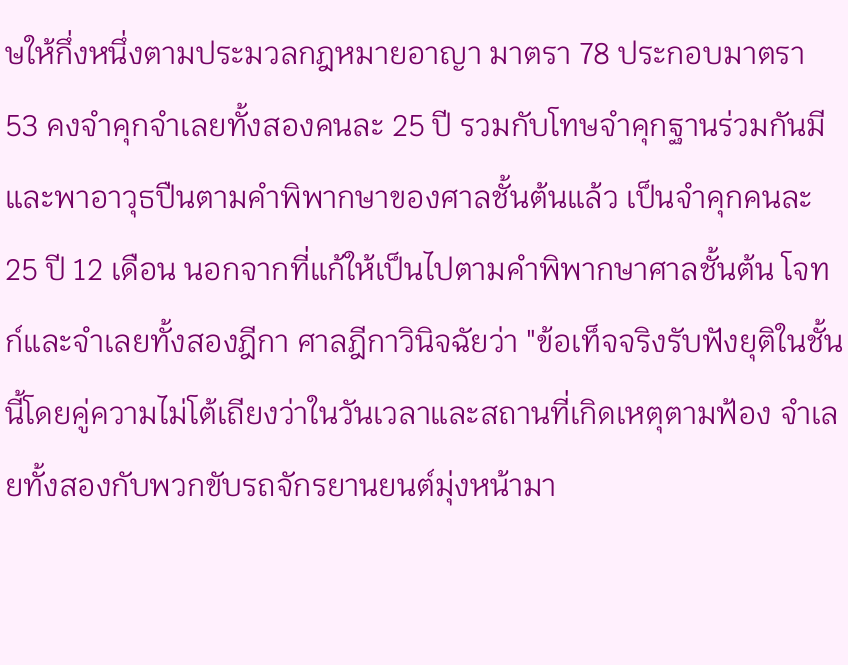ษให้กึ่งหนึ่งตามประมวลกฎหมายอาญา มาตรา 78 ประกอบมาตรา 53 คงจำคุกจำเลยทั้งสองคนละ 25 ปี รวมกับโทษจำคุกฐานร่วมกันมีและพาอาวุธปืนตามคำพิพากษาของศาลชั้นต้นแล้ว เป็นจำคุกคนละ 25 ปี 12 เดือน นอกจากที่แก้ให้เป็นไปตามคำพิพากษาศาลชั้นต้น โจทก์และจำเลยทั้งสองฎีกา ศาลฎีกาวินิจฉัยว่า "ข้อเท็จจริงรับฟังยุติในชั้นนี้โดยคู่ความไม่โต้เถียงว่าในวันเวลาและสถานที่เกิดเหตุตามฟ้อง จำเลยทั้งสองกับพวกขับรถจักรยานยนต์มุ่งหน้ามา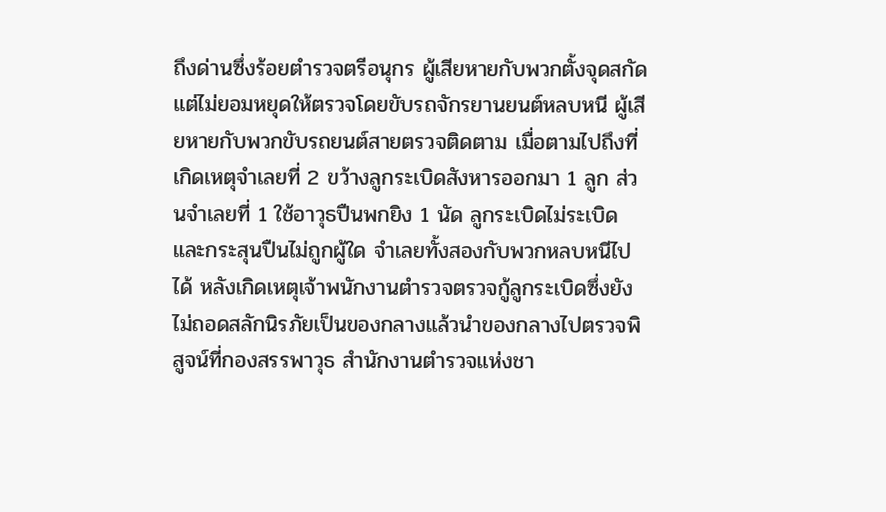ถึงด่านซึ่งร้อยตำรวจตรีอนุกร ผู้เสียหายกับพวกตั้งจุดสกัด แต่ไม่ยอมหยุดให้ตรวจโดยขับรถจักรยานยนต์หลบหนี ผู้เสียหายกับพวกขับรถยนต์สายตรวจติดตาม เมื่อตามไปถึงที่เกิดเหตุจำเลยที่ 2 ขว้างลูกระเบิดสังหารออกมา 1 ลูก ส่วนจำเลยที่ 1 ใช้อาวุธปืนพกยิง 1 นัด ลูกระเบิดไม่ระเบิดและกระสุนปืนไม่ถูกผู้ใด จำเลยทั้งสองกับพวกหลบหนีไปได้ หลังเกิดเหตุเจ้าพนักงานตำรวจตรวจกู้ลูกระเบิดซึ่งยังไม่ถอดสลักนิรภัยเป็นของกลางแล้วนำของกลางไปตรวจพิสูจน์ที่กองสรรพาวุธ สำนักงานตำรวจแห่งชา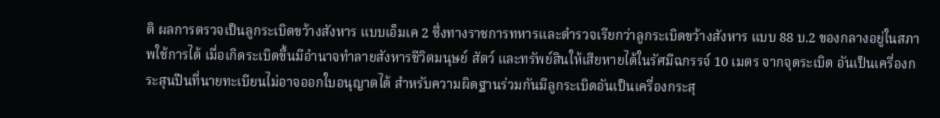ติ ผลการตรวจเป็นลูกระเบิดขว้างสังหาร แบบเอ็มเค 2 ซึ่งทางราชการทหารและตำรวจเรียกว่าลูกระเบิดขว้างสังหาร แบบ 88 บ.2 ของกลางอยู่ในสภาพใช้การได้ เมื่อเกิดระเบิดขึ้นมีอำนาจทำลายสังหารชีวิตมนุษย์ สัตว์ และทรัพย์สินให้เสียหายได้ในรัศมีฉกรรจ์ 10 เมตร จากจุดระเบิด อันเป็นเครื่องกระสุนปืนที่นายทะเบียนไม่อาจออกใบอนุญาตได้ สำหรับความผิดฐานร่วมกันมีลูกระเบิดอันเป็นเครื่องกระสุ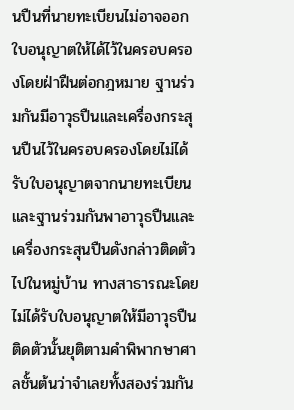นปืนที่นายทะเบียนไม่อาจออกใบอนุญาตให้ได้ไว้ในครอบครองโดยฝ่าฝืนต่อกฎหมาย ฐานร่วมกันมีอาวุธปืนและเครื่องกระสุนปืนไว้ในครอบครองโดยไม่ได้รับใบอนุญาตจากนายทะเบียนและฐานร่วมกันพาอาวุธปืนและเครื่องกระสุนปืนดังกล่าวติดตัวไปในหมู่บ้าน ทางสาธารณะโดยไม่ได้รับใบอนุญาตให้มีอาวุธปืนติดตัวนั้นยุติตามคำพิพากษาศาลชั้นต้นว่าจำเลยทั้งสองร่วมกัน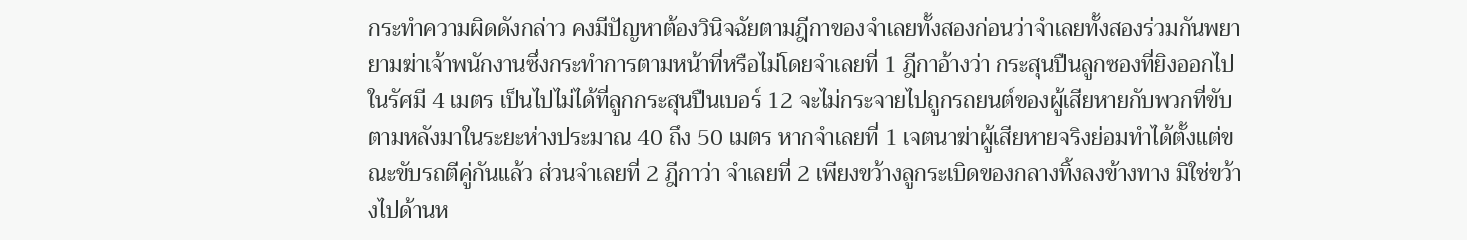กระทำความผิดดังกล่าว คงมีปัญหาต้องวินิจฉัยตามฎีกาของจำเลยทั้งสองก่อนว่าจำเลยทั้งสองร่วมกันพยายามฆ่าเจ้าพนักงานซึ่งกระทำการตามหน้าที่หรือไม่โดยจำเลยที่ 1 ฎีกาอ้างว่า กระสุนปืนลูกซองที่ยิงออกไปในรัศมี 4 เมตร เป็นไปไม่ได้ที่ลูกกระสุนปืนเบอร์ 12 จะไม่กระจายไปถูกรถยนต์ของผู้เสียหายกับพวกที่ขับตามหลังมาในระยะห่างประมาณ 40 ถึง 50 เมตร หากจำเลยที่ 1 เจตนาฆ่าผู้เสียหายจริงย่อมทำได้ตั้งแต่ขณะขับรถตีคู่กันแล้ว ส่วนจำเลยที่ 2 ฎีกาว่า จำเลยที่ 2 เพียงขว้างลูกระเบิดของกลางทิ้งลงข้างทาง มิใช่ขว้างไปด้านห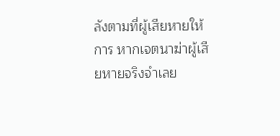ลังตามที่ผู้เสียหายให้การ หากเจตนาฆ่าผู้เสียหายจริงจำเลย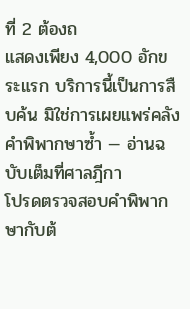ที่ 2 ต้องถ
แสดงเพียง 4,000 อักขระแรก บริการนี้เป็นการสืบค้น มิใช่การเผยแพร่คลังคำพิพากษาซ้ำ — อ่านฉบับเต็มที่ศาลฎีกา
โปรดตรวจสอบคำพิพากษากับต้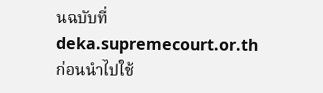นฉบับที่ deka.supremecourt.or.th ก่อนนำไปใช้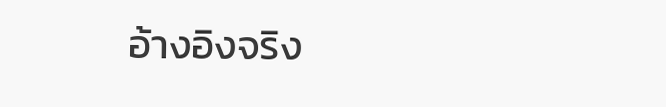อ้างอิงจริง